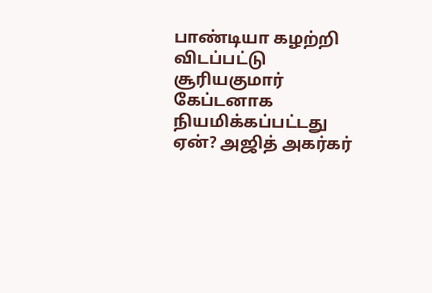பாண்டியா கழற்றி விடப்பட்டு சூரியகுமார் கேப்டனாக நியமிக்கப்பட்டது ஏன்? அஜித் அகர்கர்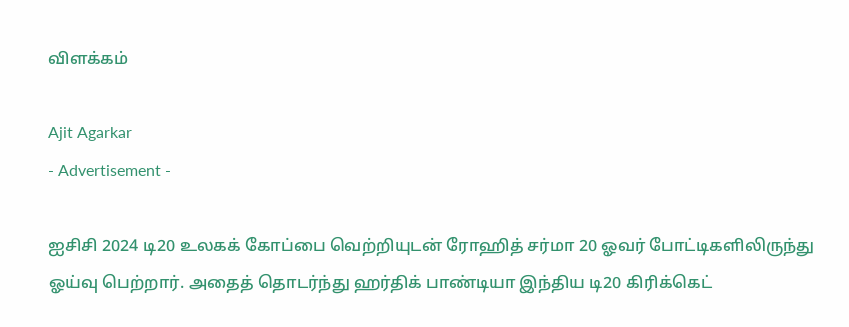விளக்கம்

Ajit Agarkar
- Advertisement -

ஐசிசி 2024 டி20 உலகக் கோப்பை வெற்றியுடன் ரோஹித் சர்மா 20 ஓவர் போட்டிகளிலிருந்து ஓய்வு பெற்றார். அதைத் தொடர்ந்து ஹர்திக் பாண்டியா இந்திய டி20 கிரிக்கெட்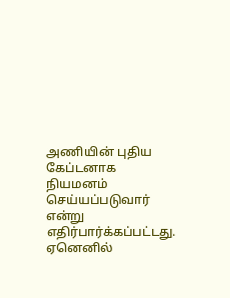அணியின் புதிய கேப்டனாக நியமனம் செய்யப்படுவார் என்று எதிர்பார்க்கப்பட்டது. ஏனெனில்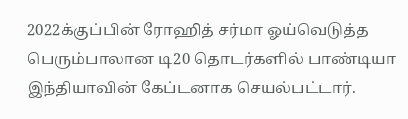2022க்குப்பின் ரோஹித் சர்மா ஓய்வெடுத்த பெரும்பாலான டி20 தொடர்களில் பாண்டியா இந்தியாவின் கேப்டனாக செயல்பட்டார்.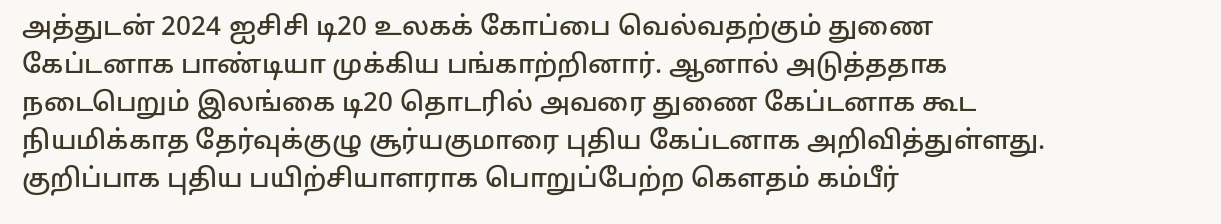அத்துடன் 2024 ஐசிசி டி20 உலகக் கோப்பை வெல்வதற்கும் துணை கேப்டனாக பாண்டியா முக்கிய பங்காற்றினார். ஆனால் அடுத்ததாக நடைபெறும் இலங்கை டி20 தொடரில் அவரை துணை கேப்டனாக கூட நியமிக்காத தேர்வுக்குழு சூர்யகுமாரை புதிய கேப்டனாக அறிவித்துள்ளது. குறிப்பாக புதிய பயிற்சியாளராக பொறுப்பேற்ற கௌதம் கம்பீர்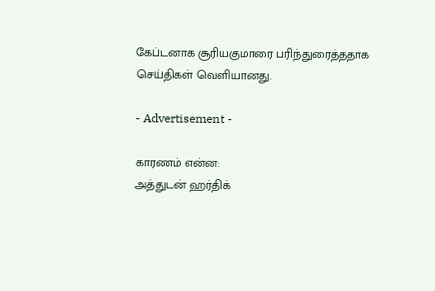கேப்டனாக சூரியகுமாரை பரிந்துரைத்ததாக செய்திகள் வெளியானது.

- Advertisement -

காரணம் என்ன:
அத்துடன் ஹர்திக்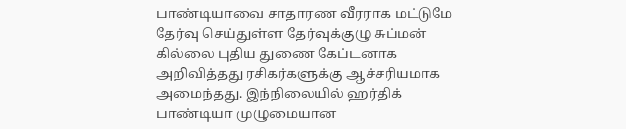பாண்டியாவை சாதாரண வீரராக மட்டுமே தேர்வு செய்துள்ள தேர்வுக்குழு சுப்மன் கில்லை புதிய துணை கேப்டனாக அறிவித்தது ரசிகர்களுக்கு ஆச்சரியமாக அமைந்தது. இந்நிலையில் ஹர்திக் பாண்டியா முழுமையான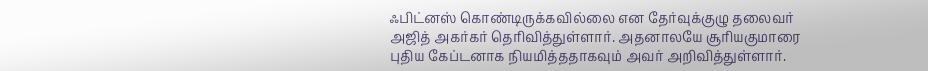ஃபிட்னஸ் கொண்டிருக்கவில்லை என தேர்வுக்குழு தலைவர் அஜித் அகர்கர் தெரிவித்துள்ளார். அதனாலயே சூரியகுமாரை புதிய கேப்டனாக நியமித்ததாகவும் அவர் அறிவித்துள்ளார்.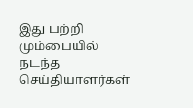இது பற்றி மும்பையில் நடந்த செய்தியாளர்கள்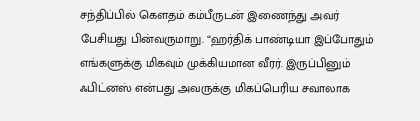சந்திப்பில் கௌதம் கம்பீருடன் இணைந்து அவர் பேசியது பின்வருமாறு. “ஹர்திக் பாண்டியா இப்போதும் எங்களுக்கு மிகவும் முக்கியமான வீரர். இருப்பினும் ஃபிட்னஸ் என்பது அவருக்கு மிகப்பெரிய சவாலாக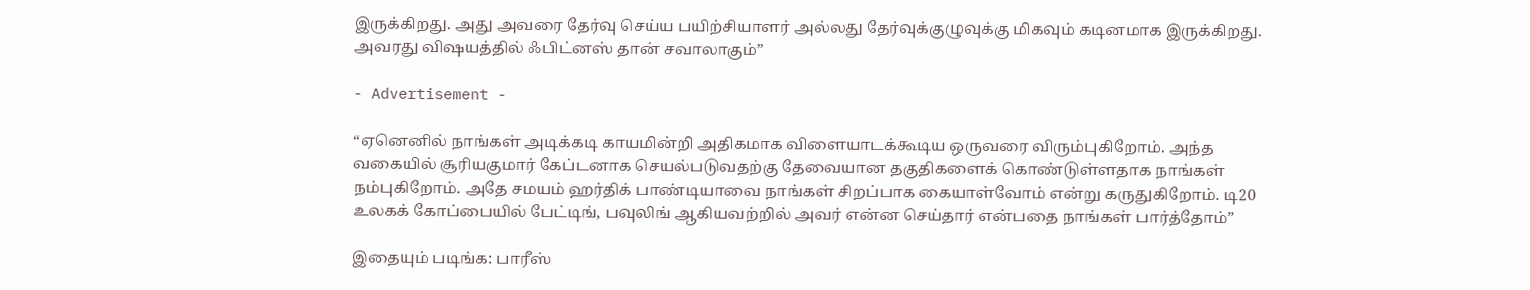இருக்கிறது. அது அவரை தேர்வு செய்ய பயிற்சியாளர் அல்லது தேர்வுக்குழுவுக்கு மிகவும் கடினமாக இருக்கிறது. அவரது விஷயத்தில் ஃபிட்னஸ் தான் சவாலாகும்”

- Advertisement -

“ஏனெனில் நாங்கள் அடிக்கடி காயமின்றி அதிகமாக விளையாடக்கூடிய ஒருவரை விரும்புகிறோம். அந்த வகையில் சூரியகுமார் கேப்டனாக செயல்படுவதற்கு தேவையான தகுதிகளைக் கொண்டுள்ளதாக நாங்கள் நம்புகிறோம். அதே சமயம் ஹர்திக் பாண்டியாவை நாங்கள் சிறப்பாக கையாள்வோம் என்று கருதுகிறோம். டி20 உலகக் கோப்பையில் பேட்டிங், பவுலிங் ஆகியவற்றில் அவர் என்ன செய்தார் என்பதை நாங்கள் பார்த்தோம்”

இதையும் படிங்க: பாரீஸ்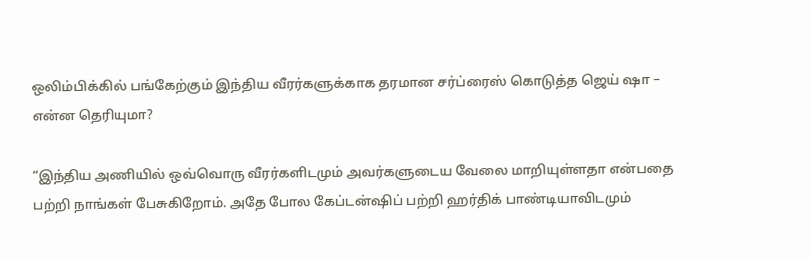ஒலிம்பிக்கில் பங்கேற்கும் இந்திய வீரர்களுக்காக தரமான சர்ப்ரைஸ் கொடுத்த ஜெய் ஷா – என்ன தெரியுமா?

“இந்திய அணியில் ஒவ்வொரு வீரர்களிடமும் அவர்களுடைய வேலை மாறியுள்ளதா என்பதை பற்றி நாங்கள் பேசுகிறோம். அதே போல கேப்டன்ஷிப் பற்றி ஹர்திக் பாண்டியாவிடமும்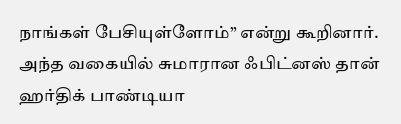நாங்கள் பேசியுள்ளோம்” என்று கூறினார். அந்த வகையில் சுமாரான ஃபிட்னஸ் தான் ஹர்திக் பாண்டியா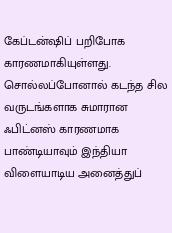கேப்டன்ஷிப் பறிபோக காரணமாகியுள்ளது. சொல்லப்போனால் கடந்த சில வருடங்களாக சுமாரான ஃபிட்னஸ் காரணமாக பாண்டியாவும் இந்தியா விளையாடிய அனைத்துப்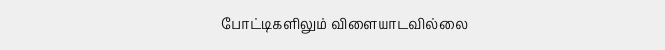போட்டிகளிலும் விளையாடவில்லை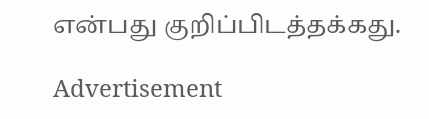என்பது குறிப்பிடத்தக்கது.

Advertisement